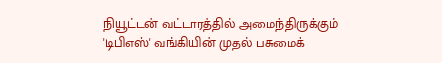நியூட்டன் வட்டாரத்தில் அமைந்திருக்கும் 'டிபிஎஸ்' வங்கியின் முதல் பசுமைக்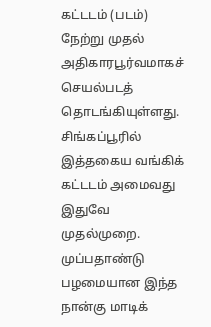கட்டடம் (படம்) நேற்று முதல் அதிகாரபூர்வமாகச் செயல்படத் தொடங்கியுள்ளது.
சிங்கப்பூரில் இத்தகைய வங்கிக் கட்டடம் அமைவது இதுவே முதல்முறை.
முப்பதாண்டு பழமையான இந்த நான்கு மாடிக்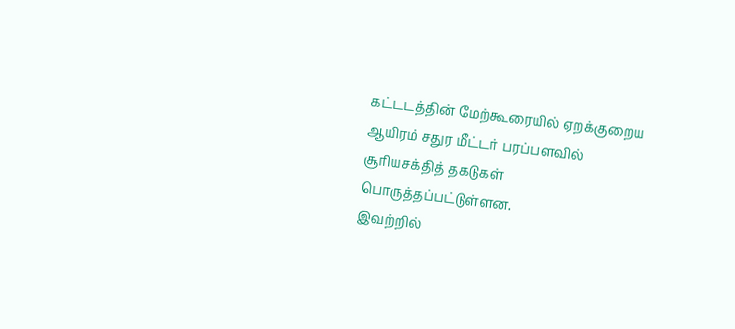கட்டடத்தின் மேற்கூரையில் ஏறக்குறைய ஆயிரம் சதுர மீட்டர் பரப்பளவில் சூரியசக்தித் தகடுகள் பொருத்தப்பட்டுள்ளன.
இவற்றில்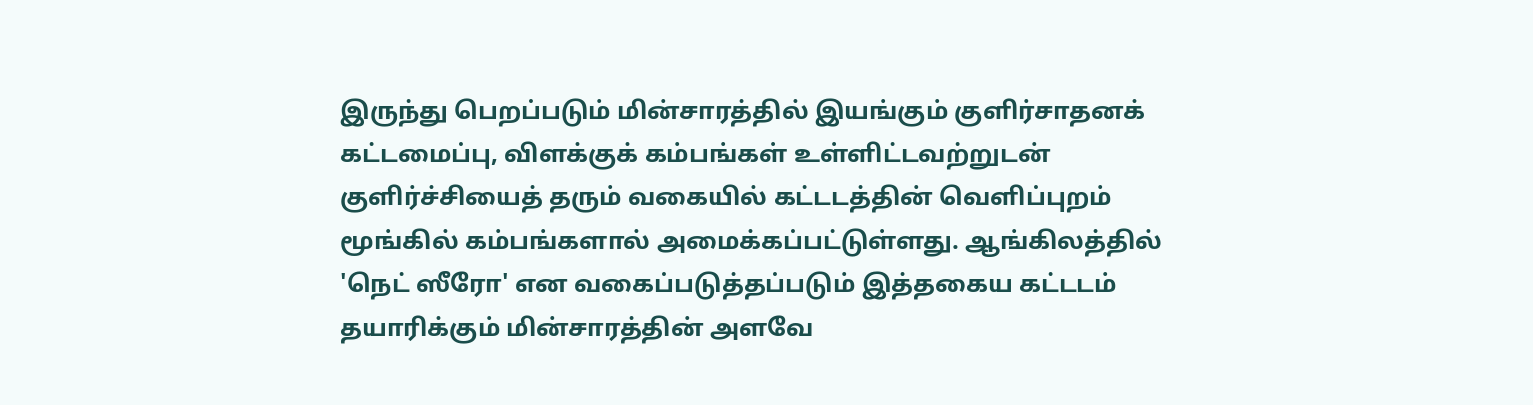இருந்து பெறப்படும் மின்சாரத்தில் இயங்கும் குளிர்சாதனக் கட்டமைப்பு, விளக்குக் கம்பங்கள் உள்ளிட்டவற்றுடன் குளிர்ச்சியைத் தரும் வகையில் கட்டடத்தின் வெளிப்புறம் மூங்கில் கம்பங்களால் அமைக்கப்பட்டுள்ளது. ஆங்கிலத்தில் 'நெட் ஸீரோ' என வகைப்படுத்தப்படும் இத்தகைய கட்டடம் தயாரிக்கும் மின்சாரத்தின் அளவே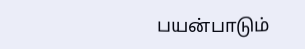பயன்பாடும்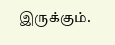இருக்கும்.